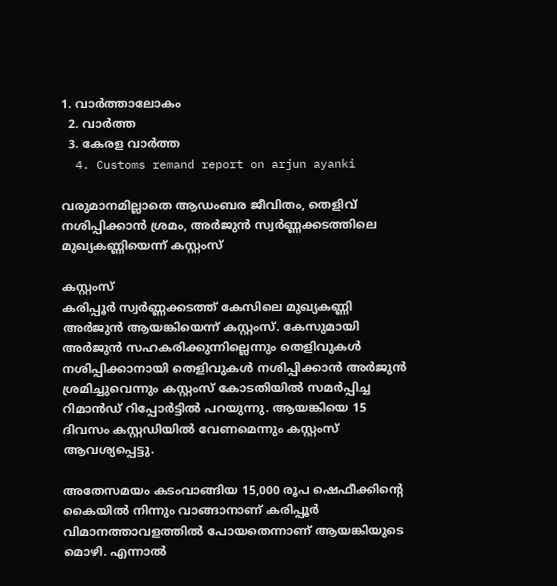1. വാര്‍ത്താലോകം
  2. വാര്‍ത്ത
  3. കേരള വാര്‍ത്ത
  4. Customs remand report on arjun ayanki

വരുമാനമില്ലാതെ ആഡംബര ജീവിതം, തെളിവ് നശിപ്പിക്കാൻ ശ്രമം, അർജുൻ സ്വർണ്ണക്കടത്തിലെ മുഖ്യകണ്ണിയെന്ന് കസ്റ്റംസ്

കസ്റ്റംസ്
കരിപ്പൂർ സ്വർണ്ണക്കടത്ത് കേസിലെ മുഖ്യകണ്ണി അർജുൻ ആയങ്കിയെന്ന് കസ്റ്റംസ്. കേസുമായി അർജുൻ സഹകരിക്കുന്നില്ലെന്നും തെളിവുകൾ നശിപ്പിക്കാനായി തെളിവുകൾ നശിപ്പിക്കാൻ അർജുൻ ശ്രമിച്ചുവെന്നും കസ്റ്റംസ് കോടതിയില്‍ സമര്‍പ്പിച്ച റിമാന്‍ഡ് റിപ്പോര്‍ട്ടില്‍ പറയുന്നു. ആയങ്കിയെ 15 ദിവസം കസ്റ്റഡിയില്‍ വേണമെന്നും കസ്റ്റംസ് ആവശ്യപ്പെട്ടു.

അതേസമയം കടംവാങ്ങിയ 15,000 രൂപ ഷെഫീക്കിന്റെ കൈയില്‍ നിന്നും വാങ്ങാനാണ് കരിപ്പൂര്‍ വിമാനത്താവളത്തില്‍ പോയതെന്നാണ് ആയങ്കിയുടെ മൊഴി. എന്നാൽ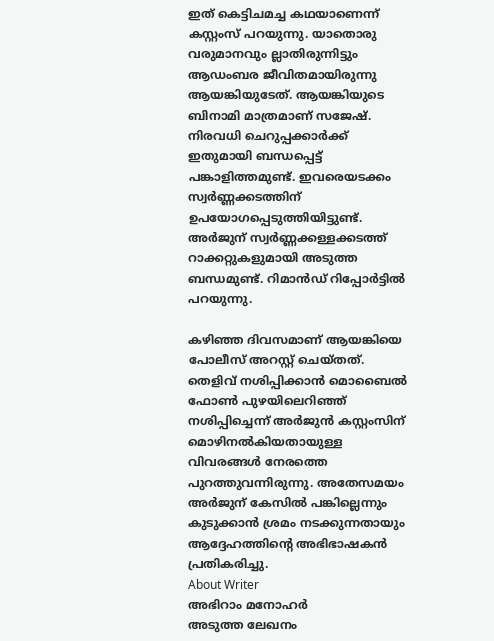ഇത് കെട്ടിചമച്ച കഥയാണെന്ന് കസ്റ്റംസ് പറയുന്നു. യാതൊരു വരുമാനവും ല്ലാതിരുന്നിട്ടും ആഡംബര ജീവിതമായിരുന്നു ആയങ്കിയുടേത്. ആയങ്കിയുടെ ബിനാമി മാത്രമാണ് സജേഷ്. നിരവധി ചെറുപ്പക്കാര്‍ക്ക് ഇതുമായി ബന്ധപ്പെട്ട് പങ്കാളിത്തമുണ്ട്. ഇവരെയടക്കം സ്വര്‍ണ്ണക്കടത്തിന് ഉപയോഗപ്പെടുത്തിയിട്ടുണ്ട്. അർജുന് സ്വര്‍ണ്ണക്കള്ളക്കടത്ത് റാക്കറ്റുകളുമായി അടുത്ത ബന്ധമുണ്ട്. റിമാൻഡ് റിപ്പോർട്ടിൽ പറയുന്നു.

കഴിഞ്ഞ ദിവസമാണ് ആയങ്കിയെ പോലീസ് അറസ്റ്റ് ചെയ്തത്. തെളിവ് നശിപ്പിക്കാന്‍ മൊബൈല്‍ ഫോണ്‍ പുഴയിലെറിഞ്ഞ് നശിപ്പിച്ചെന്ന് അർജുൻ കസ്റ്റംസിന് മൊഴിനൽകിയതായുള്ള വിവരങ്ങൾ നേരത്തെ പുറത്തുവന്നിരുന്നു. അതേസമയം അര്‍ജുന് കേസില്‍ പങ്കില്ലെന്നും കുടുക്കാന്‍ ശ്രമം നടക്കുന്നതായും ആദ്ദേഹത്തിന്റെ അഭിഭാഷകന്‍ പ്രതികരിച്ചു.
About Writer
അഭിറാം മനോഹർ
അടുത്ത ലേഖനം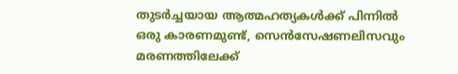തുടർച്ചയായ ആത്മഹത്യകൾക്ക് പിന്നിൽ ഒരു കാരണമുണ്ട്, സെൻസേഷണലിസവും മരണത്തിലേക്ക്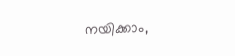നയിക്കാം,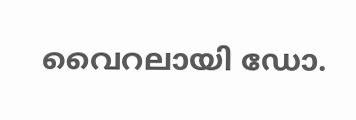വൈറലായി ഡോ.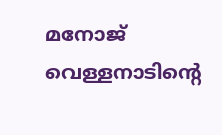മനോജ് വെള്ളനാടിന്റെ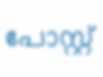പോസ്റ്റ്